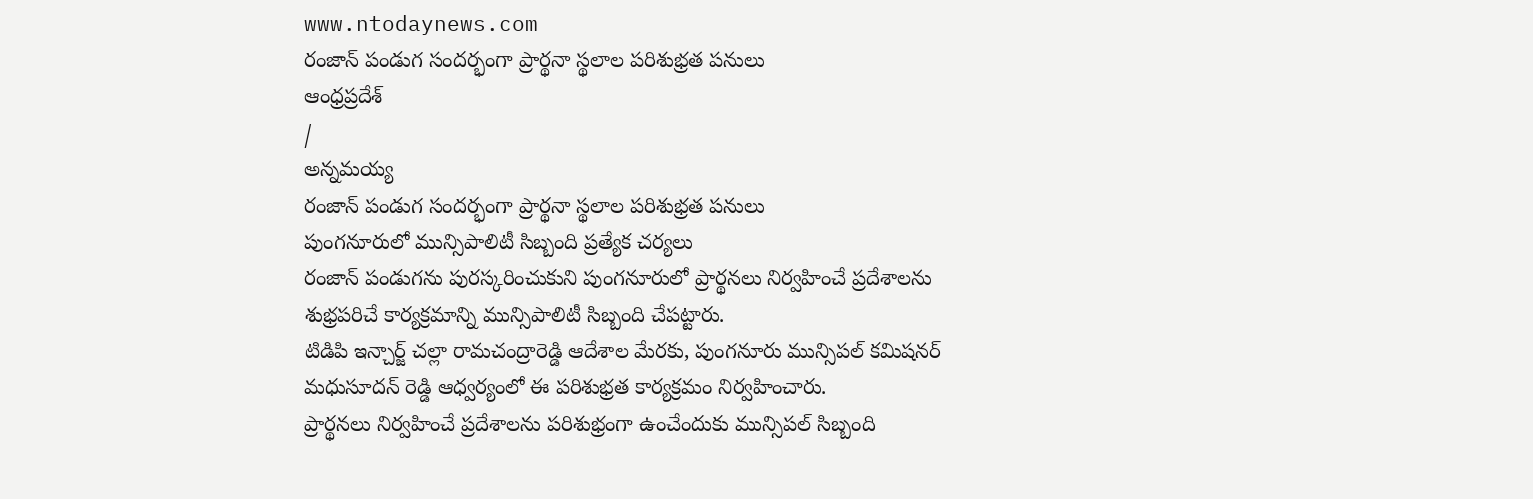www.ntodaynews.com
రంజాన్ పండుగ సందర్భంగా ప్రార్థనా స్థలాల పరిశుభ్రత పనులు
ఆంధ్రప్రదేశ్
/
అన్నమయ్య
రంజాన్ పండుగ సందర్భంగా ప్రార్థనా స్థలాల పరిశుభ్రత పనులు
పుంగనూరులో మున్సిపాలిటీ సిబ్బంది ప్రత్యేక చర్యలు
రంజాన్ పండుగను పురస్కరించుకుని పుంగనూరులో ప్రార్థనలు నిర్వహించే ప్రదేశాలను శుభ్రపరిచే కార్యక్రమాన్ని మున్సిపాలిటీ సిబ్బంది చేపట్టారు.
టిడిపి ఇన్చార్జ్ చల్లా రామచంద్రారెడ్డి ఆదేశాల మేరకు, పుంగనూరు మున్సిపల్ కమిషనర్ మధుసూదన్ రెడ్డి ఆధ్వర్యంలో ఈ పరిశుభ్రత కార్యక్రమం నిర్వహించారు.
ప్రార్థనలు నిర్వహించే ప్రదేశాలను పరిశుభ్రంగా ఉంచేందుకు మున్సిపల్ సిబ్బంది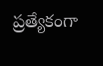ప్రత్యేకంగా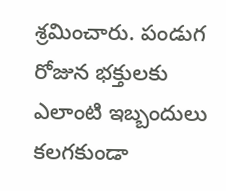శ్రమించారు. పండుగ రోజున భక్తులకు ఎలాంటి ఇబ్బందులు కలగకుండా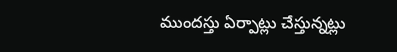ముందస్తు ఏర్పాట్లు చేస్తున్నట్లు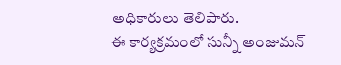అధికారులు తెలిపారు.
ఈ కార్యక్రమంలో సున్నీ అంజుమన్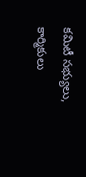కమిటీ సభ్యులు, కార్మికులు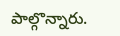పాల్గొన్నారు.